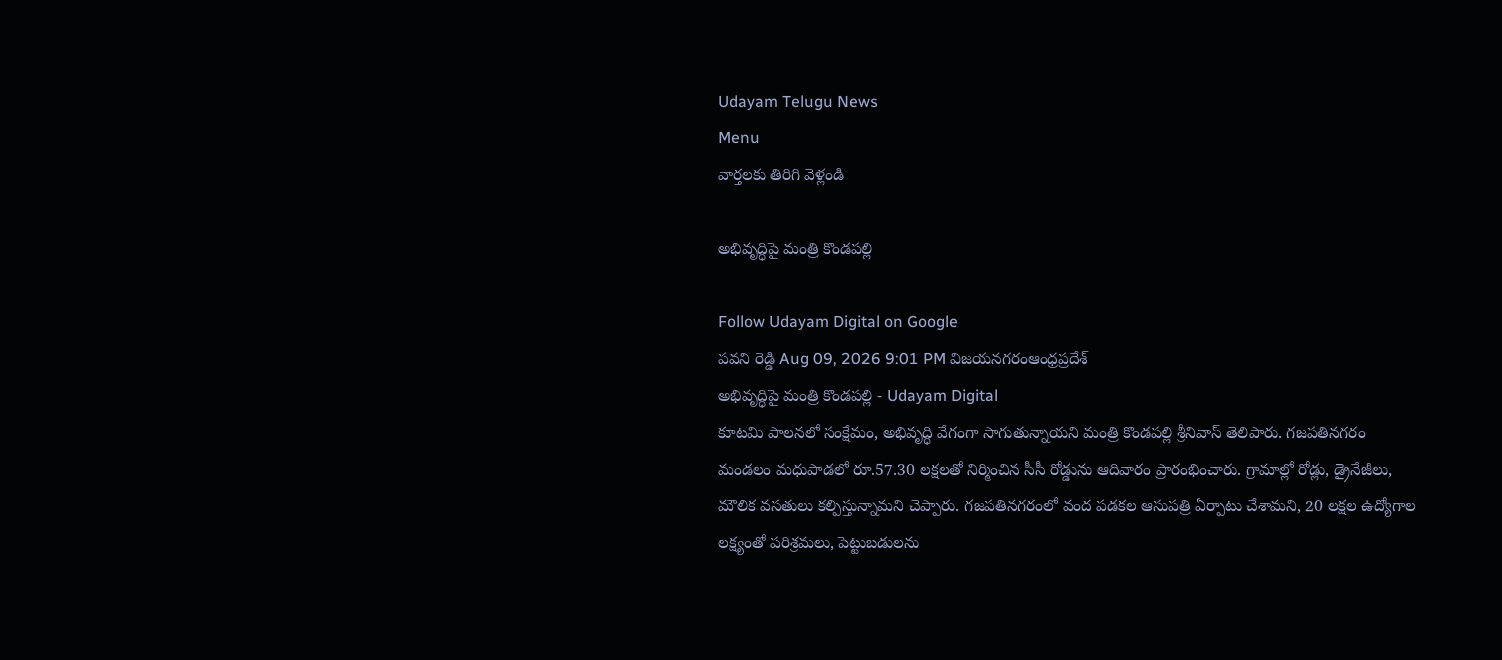Udayam Telugu News
Menu
వార్తలకు తిరిగి వెళ్లండి

అభివృద్ధిపై మంత్రి కొండపల్లి

Follow Udayam Digital on Google
పవని రెడ్డి Aug 09, 2026 9:01 PM విజయనగరంఆంధ్రప్రదేశ్
అభివృద్ధిపై మంత్రి కొండపల్లి - Udayam Digital
కూటమి పాలనలో సంక్షేమం, అభివృద్ధి వేగంగా సాగుతున్నాయని మంత్రి కొండపల్లి శ్రీనివాస్ తెలిపారు. గజపతినగరం మండలం మధుపాడలో రూ.57.30 లక్షలతో నిర్మించిన సీసీ రోడ్డును ఆదివారం ప్రారంభించారు. గ్రామాల్లో రోడ్లు, డ్రైనేజీలు, మౌలిక వసతులు కల్పిస్తున్నామని చెప్పారు. గజపతినగరంలో వంద పడకల ఆసుపత్రి ఏర్పాటు చేశామని, 20 లక్షల ఉద్యోగాల లక్ష్యంతో పరిశ్రమలు, పెట్టుబడులను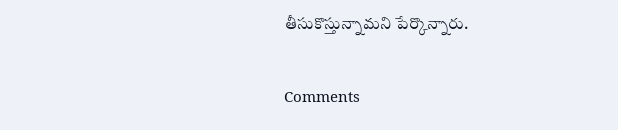తీసుకొస్తున్నామని పేర్కొన్నారు.

Comments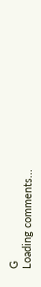G
Loading comments...